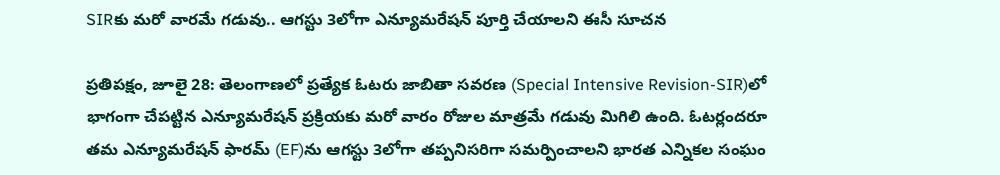SIRకు మరో వారమే గడువు.. ఆగస్టు 3లోగా ఎన్యూమరేషన్ పూర్తి చేయాలని ఈసీ సూచన

ప్రతిపక్షం, జూలై 28: తెలంగాణలో ప్రత్యేక ఓటరు జాబితా సవరణ (Special Intensive Revision-SIR)లో భాగంగా చేపట్టిన ఎన్యూమరేషన్ ప్రక్రియకు మరో వారం రోజుల మాత్రమే గడువు మిగిలి ఉంది. ఓటర్లందరూ తమ ఎన్యూమరేషన్ ఫారమ్ (EF)ను ఆగస్టు 3లోగా తప్పనిసరిగా సమర్పించాలని భారత ఎన్నికల సంఘం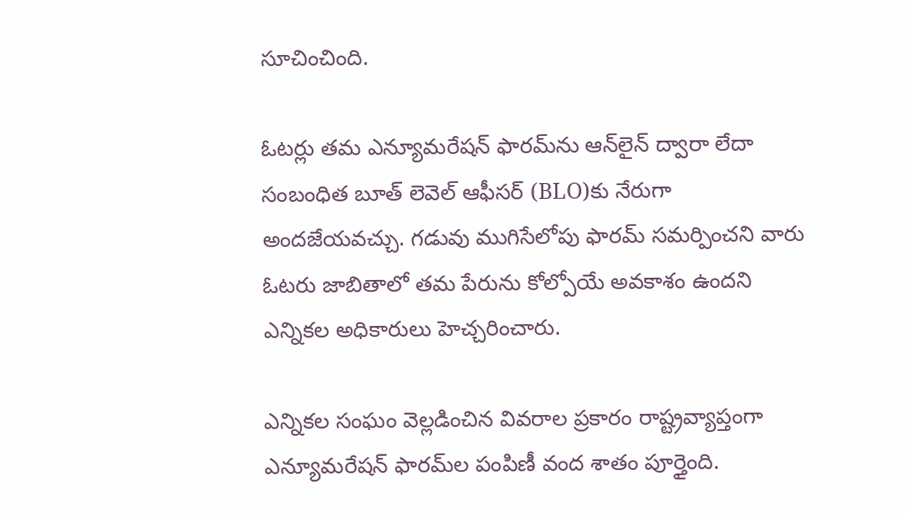సూచించింది.

ఓటర్లు తమ ఎన్యూమరేషన్ ఫారమ్‌ను ఆన్‌లైన్ ద్వారా లేదా సంబంధిత బూత్ లెవెల్ ఆఫీసర్ (BLO)కు నేరుగా అందజేయవచ్చు. గడువు ముగిసేలోపు ఫారమ్ సమర్పించని వారు ఓటరు జాబితాలో తమ పేరును కోల్పోయే అవకాశం ఉందని ఎన్నికల అధికారులు హెచ్చరించారు.

ఎన్నికల సంఘం వెల్లడించిన వివరాల ప్రకారం రాష్ట్రవ్యాప్తంగా ఎన్యూమరేషన్ ఫారమ్‌ల పంపిణీ వంద శాతం పూర్తైంది.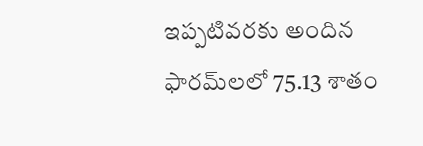ఇప్పటివరకు అందిన ఫారమ్‌లలో 75.13 శాతం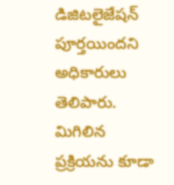డిజిటలైజేషన్ పూర్తయిందని అధికారులు తెలిపారు. మిగిలిన ప్రక్రియను కూడా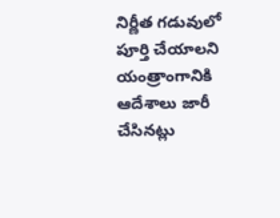నిర్ణీత గడువులో పూర్తి చేయాలని యంత్రాంగానికి ఆదేశాలు జారీ చేసినట్లు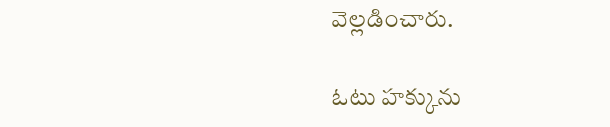వెల్లడించారు.

ఓటు హక్కును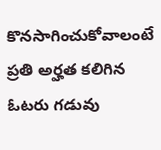కొనసాగించుకోవాలంటే ప్రతి అర్హత కలిగిన ఓటరు గడువు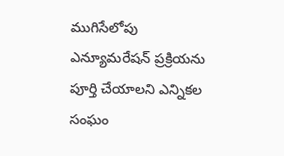ముగిసేలోపు ఎన్యూమరేషన్ ప్రక్రియను పూర్తి చేయాలని ఎన్నికల సంఘం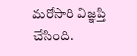మరోసారి విజ్ఞప్తి చేసింది.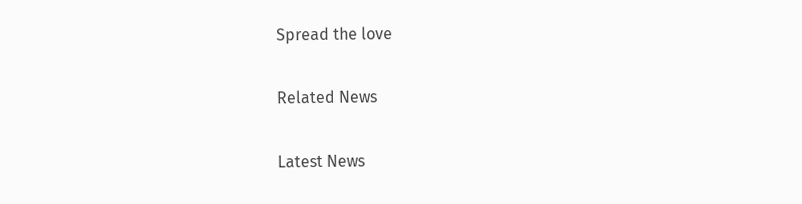Spread the love

Related News

Latest News